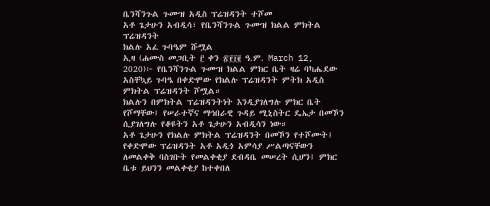ቤንሻንጉል ጉሙዝ አዲስ ፕሬዝዳንት ተሾመ
አቶ ጌታሁን አብዲሳ፣ የቤንሻንጉል ጉሙዝ ክልል ምክትል ፕሬዝዳንት
ክልሉ አፈ ጉባዔም ሹሟል
ኢዛ (ሐሙስ መጋቢት ፫ ቀን ፳፻፲፪ ዓ.ም. March 12, 2020)፦ የቤንሻንጉል ጉሙዝ ክልል ምክር ቤት ዛሬ ባካሔደው አስቸኳይ ጉባዔ በቀድሞው የክልሉ ፕሬዝዳንት ምትክ አዲስ ምክትል ፕሬዝዳንት ሾሟል።
ክልሉን በምክትል ፕሬዝዳንትነት እንዲያገለግሉ ምክር ቤት የሾማቸው፤ የሠራተኛና ማኅበራዊ ጉዳይ ሚኒስትር ዴኤታ በመኾን ሲያገለግሉ የቆዩትን አቶ ጌታሁን አብዲሳን ነው።
አቶ ጌታሁን የክልሉ ምክትል ፕሬዝዳንት በመኾን የተሾሙት፤ የቀድሞው ፕሬዝዳንት አቶ አዲጎ አምሳያ ሥልጣናቸውን ለመልቀቅ ባስገቡት የመልቀቂያ ደብዳቤ መሠረት ሲሆን፤ ምክር ቤቱ ይህንን መልቀቂያ ከተቀበለ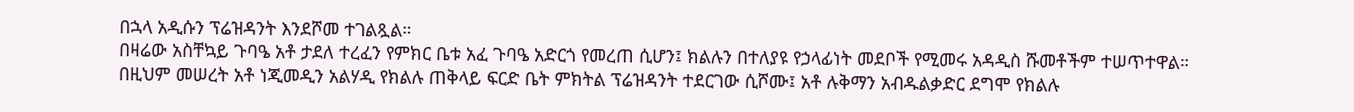በኋላ አዲሱን ፕሬዝዳንት እንደሾመ ተገልጿል።
በዛሬው አስቸኳይ ጉባዔ አቶ ታደለ ተረፈን የምክር ቤቱ አፈ ጉባዔ አድርጎ የመረጠ ሲሆን፤ ክልሉን በተለያዩ የኃላፊነት መደቦች የሚመሩ አዳዲስ ሹመቶችም ተሠጥተዋል።
በዚህም መሠረት አቶ ነጂመዲን አልሃዲ የክልሉ ጠቅላይ ፍርድ ቤት ምክትል ፕሬዝዳንት ተደርገው ሲሾሙ፤ አቶ ሉቅማን አብዱልቃድር ደግሞ የክልሉ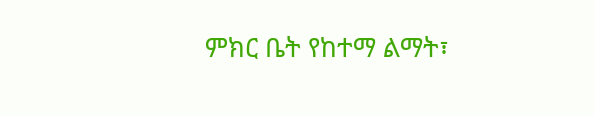ምክር ቤት የከተማ ልማት፣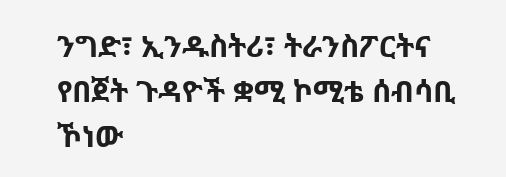ንግድ፣ ኢንዱስትሪ፣ ትራንስፖርትና የበጀት ጉዳዮች ቋሚ ኮሚቴ ሰብሳቢ ኾነው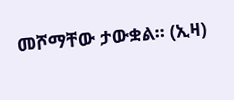መሾማቸው ታውቋል። (ኢዛ)